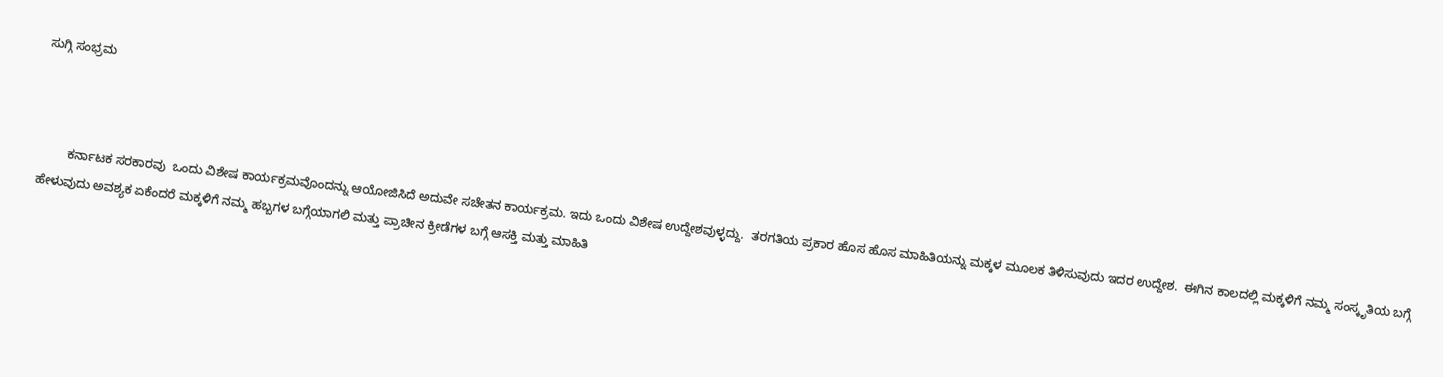ಸುಗ್ಗಿ ಸಂಭ್ರಮ



        ಕರ್ನಾಟಕ ಸರಕಾರವು  ಒಂದು ವಿಶೇಷ ಕಾರ್ಯಕ್ರಮವೊಂದನ್ನು ಆಯೋಜಿಸಿದೆ ಅದುವೇ ಸಚೇತನ ಕಾರ್ಯಕ್ರಮ. ಇದು ಒಂದು ವಿಶೇಷ ಉದ್ದೇಶವುಳ್ಳದ್ದು.  ತರಗತಿಯ ಪ್ರಕಾರ ಹೊಸ ಹೊಸ ಮಾಹಿತಿಯನ್ನು ಮಕ್ಕಳ ಮೂಲಕ ತಿಳಿಸುವುದು ಇದರ ಉದ್ದೇಶ.  ಈಗಿನ ಕಾಲದಲ್ಲಿ ಮಕ್ಕಳಿಗೆ ನಮ್ಮ ಸಂಸ್ಕೃತಿಯ ಬಗ್ಗೆ ಹೇಳುವುದು ಅವಶ್ಯಕ ಏಕೆಂದರೆ ಮಕ್ಕಳಿಗೆ ನಮ್ಮ ಹಬ್ಬಗಳ ಬಗ್ಗೆಯಾಗಲಿ ಮತ್ತು ಪ್ರಾಚೀನ ಕ್ರೀಡೆಗಳ ಬಗ್ಗೆ ಆಸಕ್ತಿ ಮತ್ತು ಮಾಹಿತಿ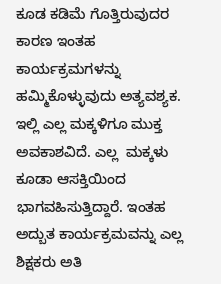ಕೂಡ ಕಡಿಮೆ ಗೊತ್ತಿರುವುದರ ಕಾರಣ ಇಂತಹ ಕಾರ್ಯಕ್ರಮಗಳನ್ನು ಹಮ್ಮಿಕೊಳ್ಳುವುದು ಅತ್ಯವಶ್ಯಕ. ಇಲ್ಲಿ ಎಲ್ಲ ಮಕ್ಕಳಿಗೂ ಮುಕ್ತ ಅವಕಾಶವಿದೆ. ಎಲ್ಲ  ಮಕ್ಕಳು ಕೂಡಾ ಆಸಕ್ತಿಯಿಂದ ಭಾಗವಹಿಸುತ್ತಿದ್ದಾರೆ. ಇಂತಹ ಅದ್ಬುತ ಕಾರ್ಯಕ್ರಮವನ್ನು ಎಲ್ಲ ಶಿಕ್ಷಕರು ಅತಿ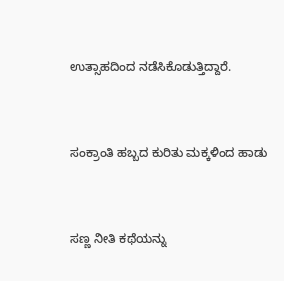ಉತ್ಸಾಹದಿಂದ ನಡೆಸಿಕೊಡುತ್ತಿದ್ದಾರೆ.


ಸಂಕ್ರಾಂತಿ ಹಬ್ಬದ ಕುರಿತು ಮಕ್ಕಳಿಂದ ಹಾಡು


ಸಣ್ಣ ನೀತಿ ಕಥೆಯನ್ನು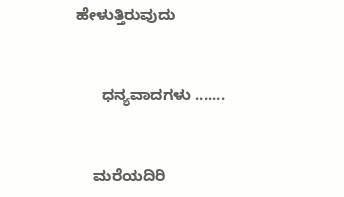ಹೇಳುತ್ತಿರುವುದು


      ಧನ್ಯವಾದಗಳು .......


    ಮರೆಯದಿರಿ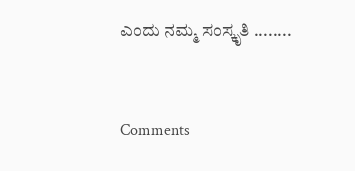ಎಂದು ನಮ್ಮ ಸಂಸ್ಕೃತಿ ........


Comments